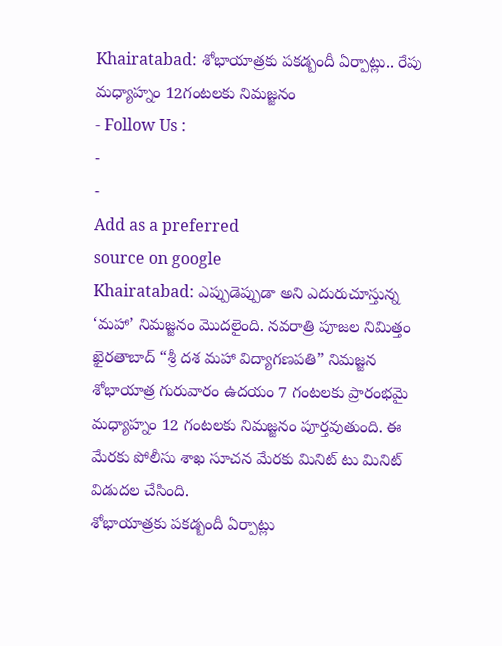Khairatabad: శోభాయాత్రకు పకడ్బందీ ఏర్పాట్లు.. రేపు మధ్యాహ్నం 12గంటలకు నిమజ్జనం
- Follow Us :
-
-
Add as a preferred
source on google
Khairatabad: ఎప్పుడెప్పుడా అని ఎదురుచూస్తున్న ‘మహా’ నిమజ్జనం మొదలైంది. నవరాత్రి పూజల నిమిత్తం ఖైరతాబాద్ “శ్రీ దశ మహా విద్యాగణపతి” నిమజ్జన శోభాయాత్ర గురువారం ఉదయం 7 గంటలకు ప్రారంభమై మధ్యాహ్నం 12 గంటలకు నిమజ్జనం పూర్తవుతుంది. ఈ మేరకు పోలీసు శాఖ సూచన మేరకు మినిట్ టు మినిట్ విడుదల చేసింది.
శోభాయాత్రకు పకడ్బందీ ఏర్పాట్లు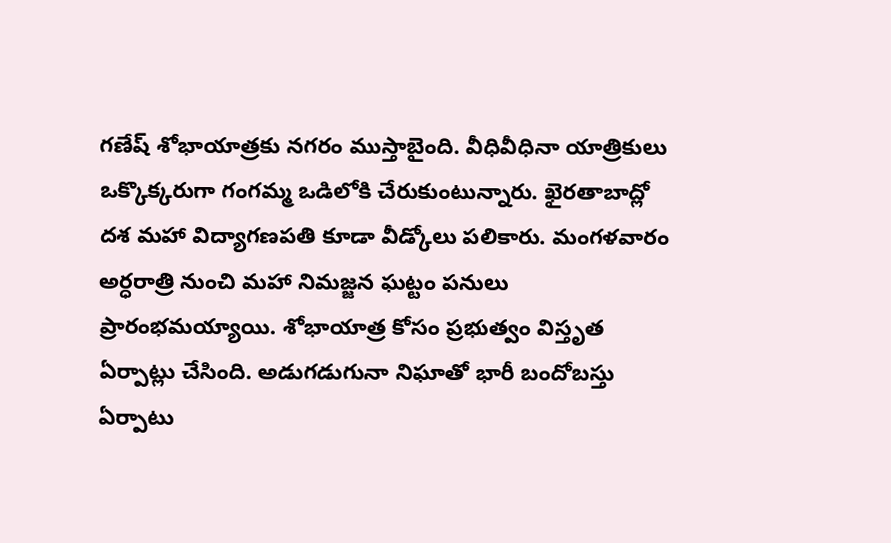గణేష్ శోభాయాత్రకు నగరం ముస్తాబైంది. వీధివీధినా యాత్రికులు ఒక్కొక్కరుగా గంగమ్మ ఒడిలోకి చేరుకుంటున్నారు. ఖైరతాబాద్లో దశ మహా విద్యాగణపతి కూడా వీడ్కోలు పలికారు. మంగళవారం అర్ధరాత్రి నుంచి మహా నిమజ్జన ఘట్టం పనులు ప్రారంభమయ్యాయి. శోభాయాత్ర కోసం ప్రభుత్వం విస్తృత ఏర్పాట్లు చేసింది. అడుగడుగునా నిఘాతో భారీ బందోబస్తు ఏర్పాటు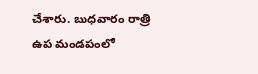చేశారు. బుధవారం రాత్రి ఉప మండపంలో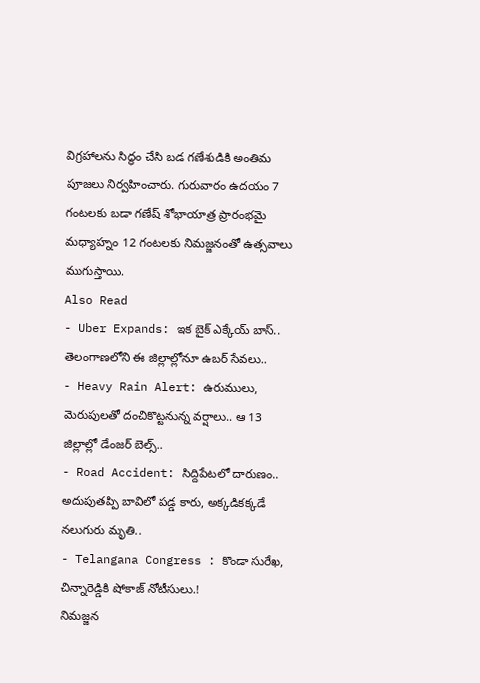విగ్రహాలను సిద్ధం చేసి బడ గణేశుడికి అంతిమ పూజలు నిర్వహించారు. గురువారం ఉదయం 7 గంటలకు బడా గణేష్ శోభాయాత్ర ప్రారంభమై మధ్యాహ్నం 12 గంటలకు నిమజ్జనంతో ఉత్సవాలు ముగుస్తాయి.
Also Read
- Uber Expands: ఇక బైక్ ఎక్కేయ్ బాస్.. తెలంగాణలోని ఈ జిల్లాల్లోనూ ఉబర్ సేవలు..
- Heavy Rain Alert: ఉరుములు, మెరుపులతో దంచికొట్టనున్న వర్షాలు.. ఆ 13 జిల్లాల్లో డేంజర్ బెల్స్..
- Road Accident: సిద్దిపేటలో దారుణం.. అదుపుతప్పి బావిలో పడ్డ కారు, అక్కడికక్కడే నలుగురు మృతి..
- Telangana Congress : కొండా సురేఖ, చిన్నారెడ్డికి షోకాజ్ నోటీసులు.!
నిమజ్జన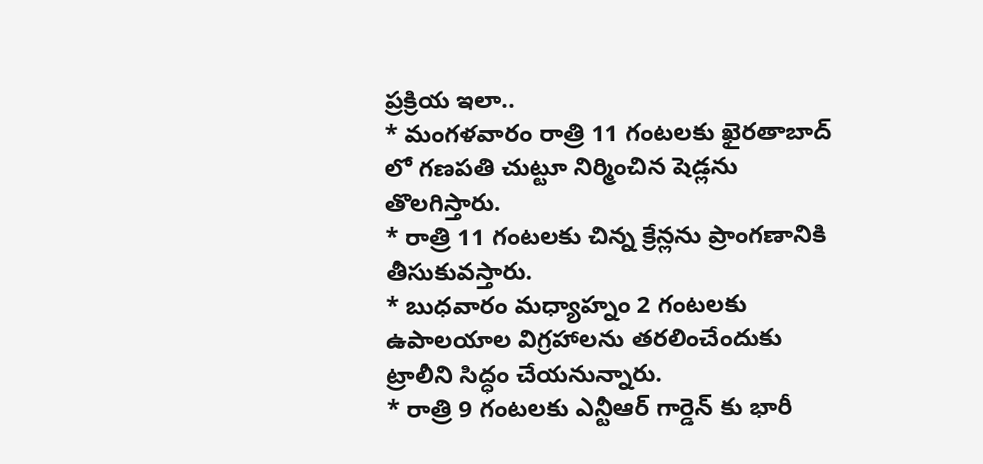ప్రక్రియ ఇలా..
* మంగళవారం రాత్రి 11 గంటలకు ఖైరతాబాద్ లో గణపతి చుట్టూ నిర్మించిన షెడ్లను తొలగిస్తారు.
* రాత్రి 11 గంటలకు చిన్న క్రేన్లను ప్రాంగణానికి తీసుకువస్తారు.
* బుధవారం మధ్యాహ్నం 2 గంటలకు ఉపాలయాల విగ్రహాలను తరలించేందుకు ట్రాలీని సిద్ధం చేయనున్నారు.
* రాత్రి 9 గంటలకు ఎన్టీఆర్ గార్డెన్ కు భారీ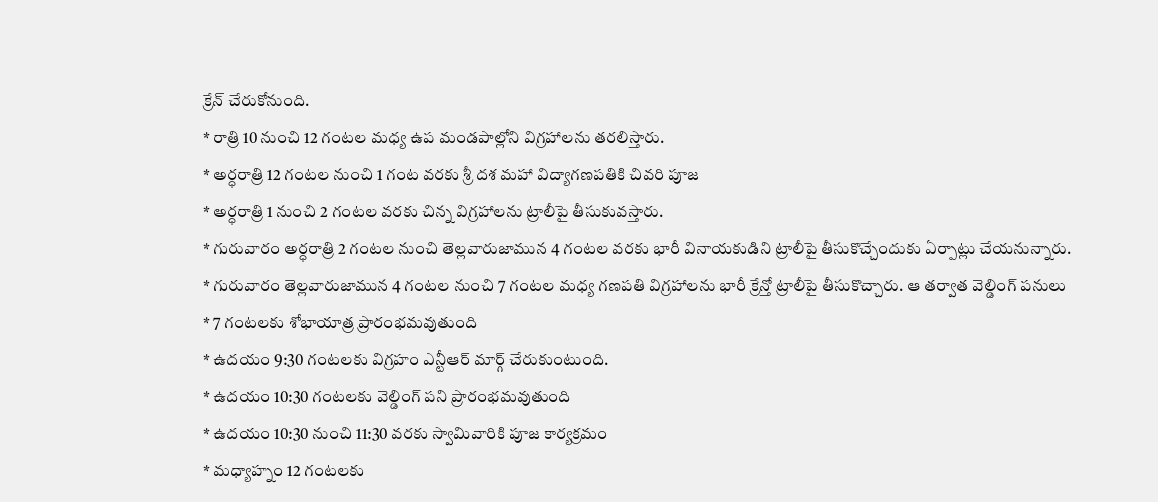క్రేన్ చేరుకోనుంది.
* రాత్రి 10 నుంచి 12 గంటల మధ్య ఉప మండపాల్లోని విగ్రహాలను తరలిస్తారు.
* అర్ధరాత్రి 12 గంటల నుంచి 1 గంట వరకు శ్రీ దశ మహా విద్యాగణపతికి చివరి పూజ
* అర్ధరాత్రి 1 నుంచి 2 గంటల వరకు చిన్న విగ్రహాలను ట్రాలీపై తీసుకువస్తారు.
* గురువారం అర్ధరాత్రి 2 గంటల నుంచి తెల్లవారుజామున 4 గంటల వరకు భారీ వినాయకుడిని ట్రాలీపై తీసుకొచ్చేందుకు ఏర్పాట్లు చేయనున్నారు.
* గురువారం తెల్లవారుజామున 4 గంటల నుంచి 7 గంటల మధ్య గణపతి విగ్రహాలను భారీ క్రేన్తో ట్రాలీపై తీసుకొచ్చారు. ఆ తర్వాత వెల్డింగ్ పనులు
* 7 గంటలకు శోభాయాత్ర ప్రారంభమవుతుంది
* ఉదయం 9:30 గంటలకు విగ్రహం ఎన్టీఆర్ మార్గ్ చేరుకుంటుంది.
* ఉదయం 10:30 గంటలకు వెల్డింగ్ పని ప్రారంభమవుతుంది
* ఉదయం 10:30 నుంచి 11:30 వరకు స్వామివారికి పూజ కార్యక్రమం
* మధ్యాహ్నం 12 గంటలకు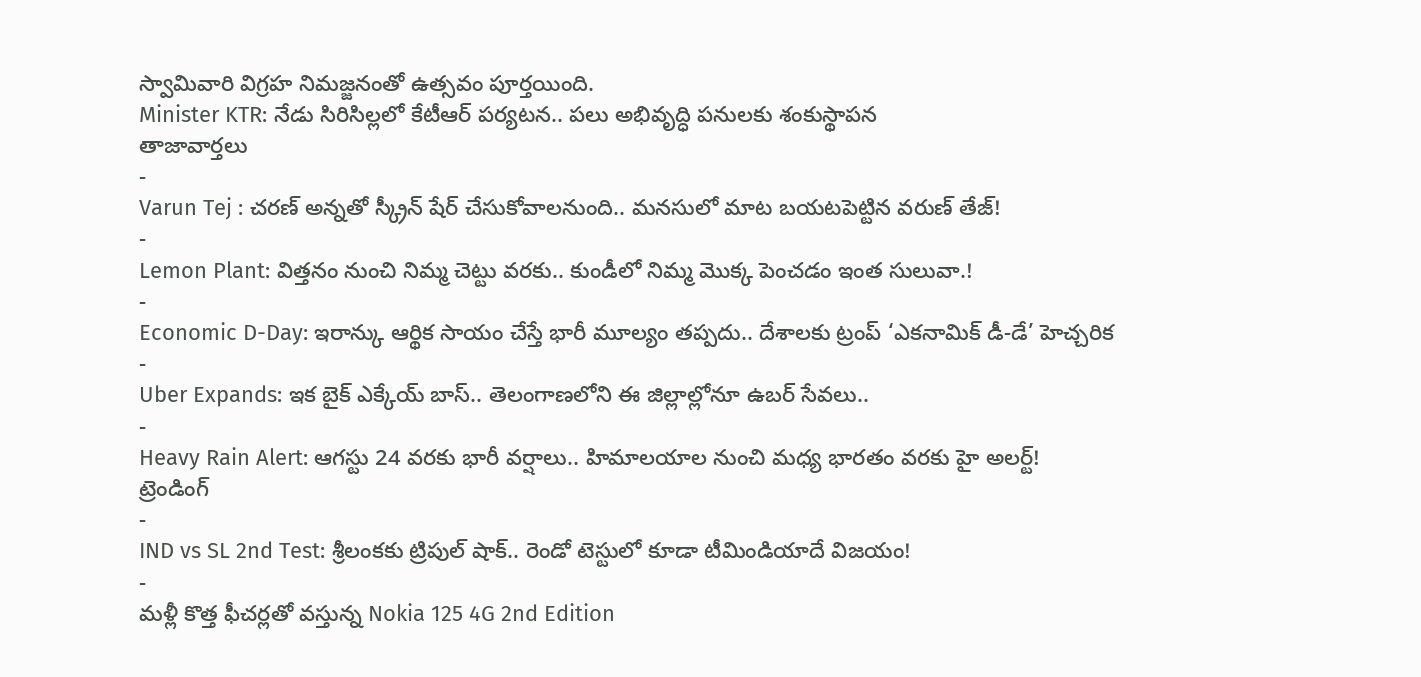స్వామివారి విగ్రహ నిమజ్జనంతో ఉత్సవం పూర్తయింది.
Minister KTR: నేడు సిరిసిల్లలో కేటీఆర్ పర్యటన.. పలు అభివృద్ధి పనులకు శంకుస్థాపన
తాజావార్తలు
-
Varun Tej : చరణ్ అన్నతో స్క్రీన్ షేర్ చేసుకోవాలనుంది.. మనసులో మాట బయటపెట్టిన వరుణ్ తేజ్!
-
Lemon Plant: విత్తనం నుంచి నిమ్మ చెట్టు వరకు.. కుండీలో నిమ్మ మొక్క పెంచడం ఇంత సులువా.!
-
Economic D-Day: ఇరాన్కు ఆర్థిక సాయం చేస్తే భారీ మూల్యం తప్పదు.. దేశాలకు ట్రంప్ ‘ఎకనామిక్ డీ-డే’ హెచ్చరిక
-
Uber Expands: ఇక బైక్ ఎక్కేయ్ బాస్.. తెలంగాణలోని ఈ జిల్లాల్లోనూ ఉబర్ సేవలు..
-
Heavy Rain Alert: ఆగస్టు 24 వరకు భారీ వర్షాలు.. హిమాలయాల నుంచి మధ్య భారతం వరకు హై అలర్ట్!
ట్రెండింగ్
-
IND vs SL 2nd Test: శ్రీలంకకు ట్రిపుల్ షాక్.. రెండో టెస్టులో కూడా టీమిండియాదే విజయం!
-
మళ్లీ కొత్త ఫీచర్లతో వస్తున్న Nokia 125 4G 2nd Edition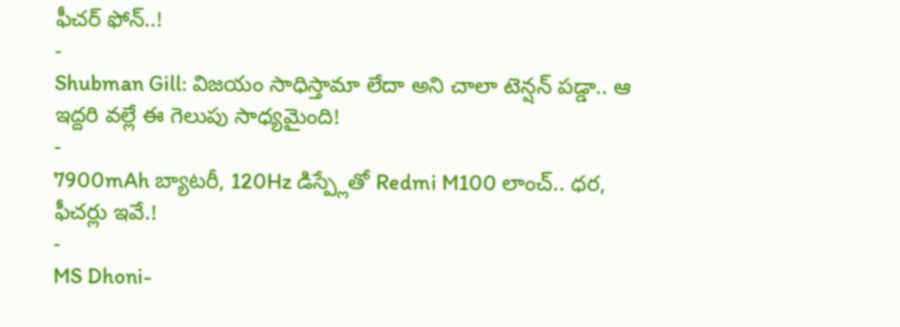ఫీచర్ ఫోన్..!
-
Shubman Gill: విజయం సాధిస్తామా లేదా అని చాలా టెన్షన్ పడ్డా.. ఆ ఇద్దరి వల్లే ఈ గెలుపు సాధ్యమైంది!
-
7900mAh బ్యాటరీ, 120Hz డిస్ప్లేతో Redmi M100 లాంచ్.. ధర, ఫీచర్లు ఇవే.!
-
MS Dhoni-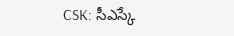CSK: సీఎస్కే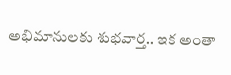అభిమానులకు శుభవార్త.. ఇక అంతా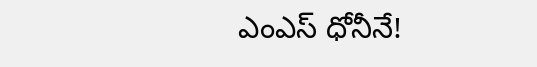ఎంఎస్ ధోనీనే!